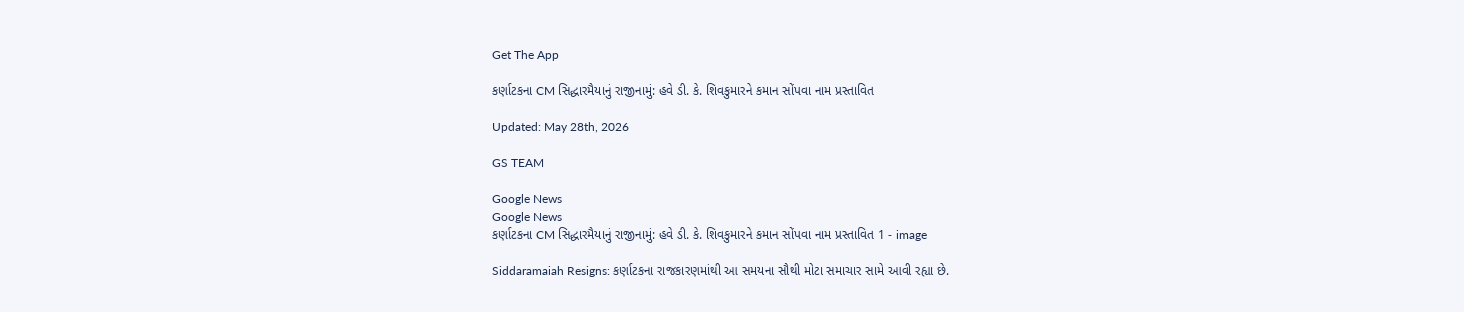Get The App

કર્ણાટકના CM સિદ્ધારમૈયાનું રાજીનામું: હવે ડી. કે. શિવકુમારને કમાન સોંપવા નામ પ્રસ્તાવિત

Updated: May 28th, 2026

GS TEAM

Google News
Google News
કર્ણાટકના CM સિદ્ધારમૈયાનું રાજીનામું: હવે ડી. કે. શિવકુમારને કમાન સોંપવા નામ પ્રસ્તાવિત 1 - image

Siddaramaiah Resigns: કર્ણાટકના રાજકારણમાંથી આ સમયના સૌથી મોટા સમાચાર સામે આવી રહ્યા છે.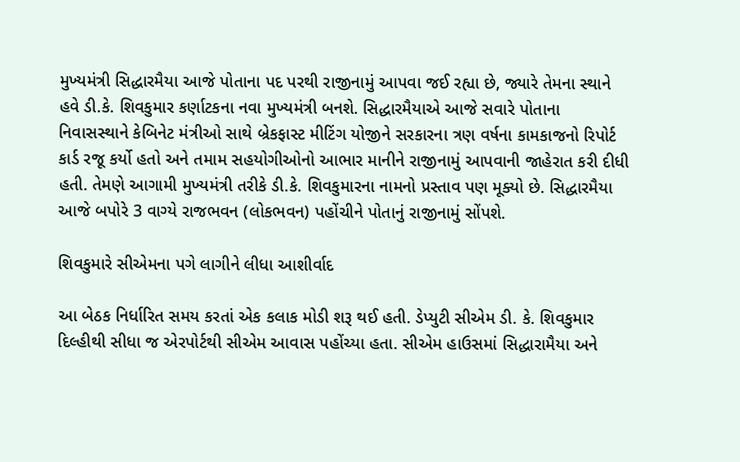મુખ્યમંત્રી સિદ્ધારમૈયા આજે પોતાના પદ પરથી રાજીનામું આપવા જઈ રહ્યા છે, જ્યારે તેમના સ્થાને હવે ડી.કે. શિવકુમાર કર્ણાટકના નવા મુખ્યમંત્રી બનશે. સિદ્ધારમૈયાએ આજે સવારે પોતાના નિવાસસ્થાને કેબિનેટ મંત્રીઓ સાથે બ્રેકફાસ્ટ મીટિંગ યોજીને સરકારના ત્રણ વર્ષના કામકાજનો રિપોર્ટ કાર્ડ રજૂ કર્યો હતો અને તમામ સહયોગીઓનો આભાર માનીને રાજીનામું આપવાની જાહેરાત કરી દીધી હતી. તેમણે આગામી મુખ્યમંત્રી તરીકે ડી.કે. શિવકુમારના નામનો પ્રસ્તાવ પણ મૂક્યો છે. સિદ્ધારમૈયા આજે બપોરે 3 વાગ્યે રાજભવન (લોકભવન) પહોંચીને પોતાનું રાજીનામું સોંપશે.

શિવકુમારે સીએમના પગે લાગીને લીધા આશીર્વાદ

આ બેઠક નિર્ધારિત સમય કરતાં એક કલાક મોડી શરૂ થઈ હતી. ડેપ્યુટી સીએમ ડી. કે. શિવકુમાર દિલ્હીથી સીધા જ એરપોર્ટથી સીએમ આવાસ પહોંચ્યા હતા. સીએમ હાઉસમાં સિદ્ધારામૈયા અને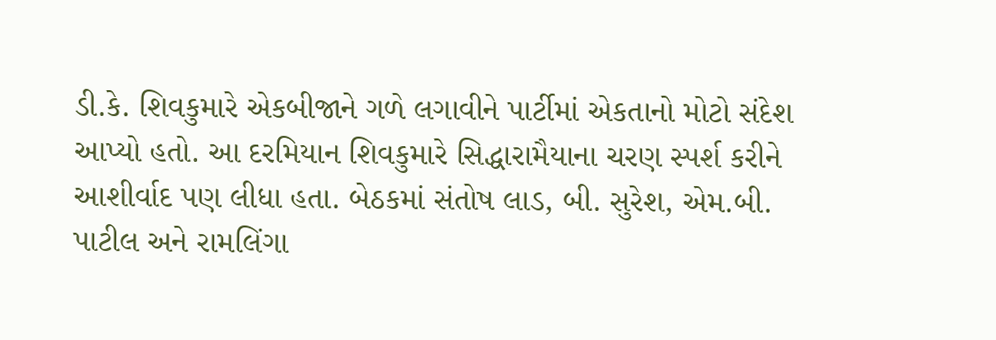ડી.કે. શિવકુમારે એકબીજાને ગળે લગાવીને પાર્ટીમાં એકતાનો મોટો સંદેશ આપ્યો હતો. આ દરમિયાન શિવકુમારે સિદ્ધારામૈયાના ચરણ સ્પર્શ કરીને આશીર્વાદ પણ લીધા હતા. બેઠકમાં સંતોષ લાડ, બી. સુરેશ, એમ.બી. પાટીલ અને રામલિંગા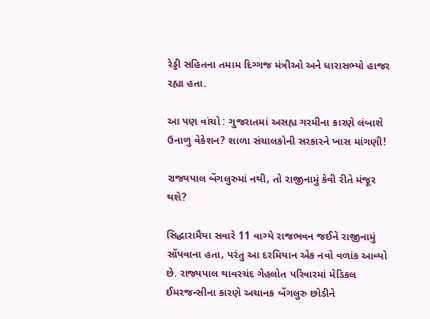રેડ્ડી સહિતના તમામ દિગ્ગજ મંત્રીઓ અને ધારાસભ્યો હાજર રહ્યા હતા.

આ પણ વાંચો : ગુજરાતમાં અસહ્ય ગરમીના કારણે લંબાશે ઉનાળુ વેકેશન? શાળા સંચાલકોની સરકારને ખાસ માંગણી!

રાજ્યપાલ બેંગલુરુમાં નથી, તો રાજીનામું કેવી રીતે મંજૂર થશે?

સિદ્ધારામૈયા સવારે 11 વાગ્યે રાજભવન જઈને રાજીનામું સોંપવાના હતા, પરંતુ આ દરમિયાન એક નવો વળાંક આવ્યો છે. રાજ્યપાલ થાવરચંદ ગેહલોત પરિવારમાં મેડિકલ ઈમરજન્સીના કારણે અચાનક બેંગલુરુ છોડીને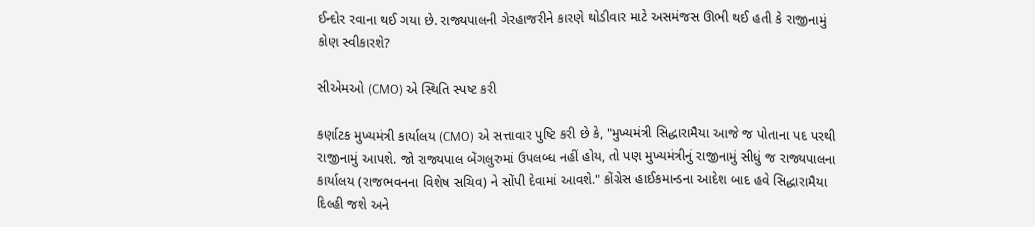ઈન્દોર રવાના થઈ ગયા છે. રાજ્યપાલની ગેરહાજરીને કારણે થોડીવાર માટે અસમંજસ ઊભી થઈ હતી કે રાજીનામું કોણ સ્વીકારશે?

સીએમઓ (CMO) એ સ્થિતિ સ્પષ્ટ કરી

કર્ણાટક મુખ્યમંત્રી કાર્યાલય (CMO) એ સત્તાવાર પુષ્ટિ કરી છે કે, "મુખ્યમંત્રી સિદ્ધારામૈયા આજે જ પોતાના પદ પરથી રાજીનામું આપશે. જો રાજ્યપાલ બેંગલુરુમાં ઉપલબ્ધ નહીં હોય, તો પણ મુખ્યમંત્રીનું રાજીનામું સીધું જ રાજ્યપાલના કાર્યાલય (રાજભવનના વિશેષ સચિવ) ને સોંપી દેવામાં આવશે." કોંગ્રેસ હાઈકમાન્ડના આદેશ બાદ હવે સિદ્ધારામૈયા દિલ્હી જશે અને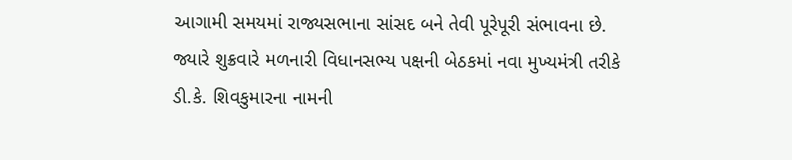આગામી સમયમાં રાજ્યસભાના સાંસદ બને તેવી પૂરેપૂરી સંભાવના છે. જ્યારે શુક્રવારે મળનારી વિધાનસભ્ય પક્ષની બેઠકમાં નવા મુખ્યમંત્રી તરીકે ડી.કે. શિવકુમારના નામની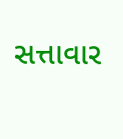સત્તાવાર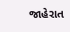જાહેરાત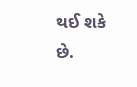થઈ શકે છે.